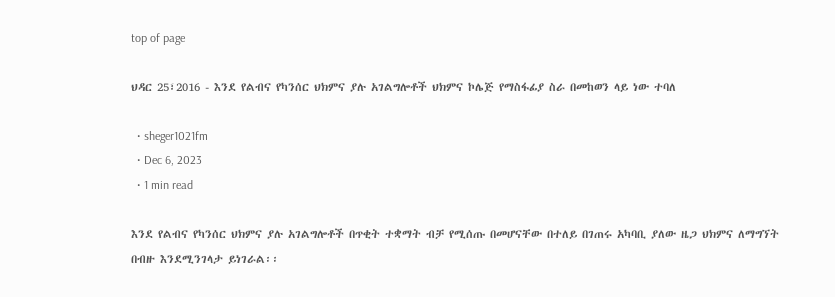top of page

ህዳር 25፣2016 - እንደ የልብና የካንሰር ህክምና ያሉ አገልግሎቶች ህክምና ኮሌጅ የማስፋፊያ ስራ በመከወን ላይ ነው ተባለ

  • sheger1021fm
  • Dec 6, 2023
  • 1 min read

እንደ የልብና የካንሰር ህክምና ያሉ አገልግሎቶች በጥቂት ተቋማት ብቻ የሚሰጡ በመሆናቸው በተለይ በገጠሩ አካባቢ ያለው ዜጋ ህክምና ለማግኘት በብዙ እንደሚንገላታ ይነገራል፡፡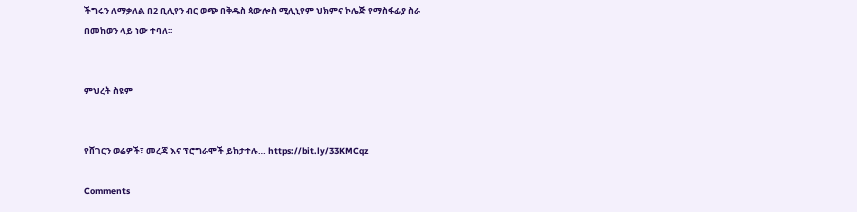ችግሩን ለማቃለል በ2 ቢሊየን ብር ወጭ በቅዱስ ጳውሎስ ሚሊኒየም ህክምና ኮሌጅ የማስፋፊያ ስራ በመከወን ላይ ነው ተባለ፡፡


ምህረት ስዩም


የሸገርን ወሬዎች፣ መረጃ እና ፕሮግራሞች ይከታተሉ… https://bit.ly/33KMCqz

Comments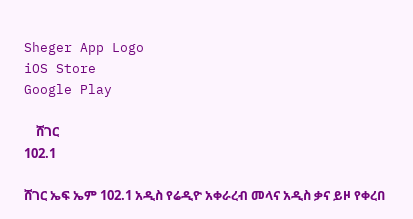Sheger App Logo
iOS Store
Google Play

    ሸገር
102.1

ሸገር ኤፍ ኤም 102.1 አዲስ የሬዲዮ አቀራረብ መላና አዲስ ቃና ይዞ የቀረበ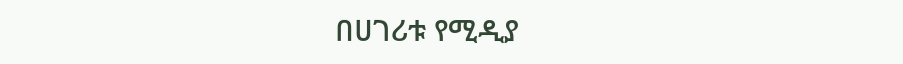በሀገሪቱ የሚዲያ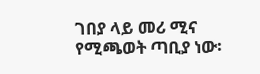ገበያ ላይ መሪ ሚና የሚጫወት ጣቢያ ነው፡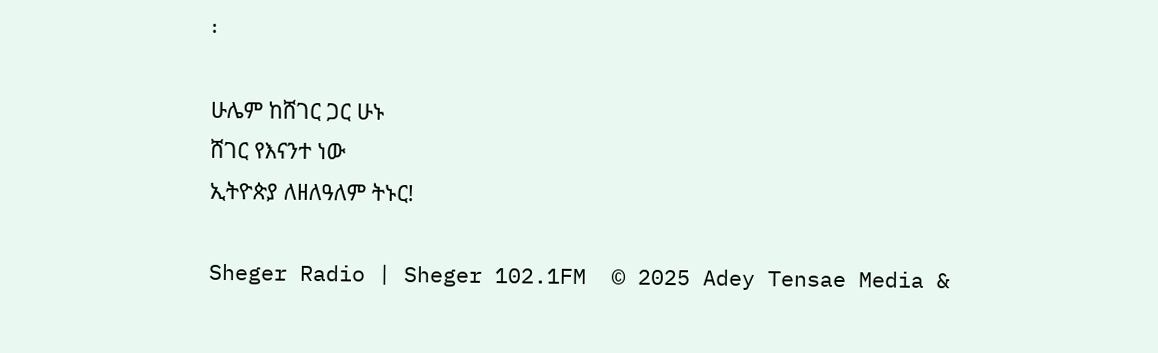፡

ሁሌም ከሸገር ጋር ሁኑ
ሸገር የእናንተ ነው
ኢትዮጵያ ለዘለዓለም ትኑር!

Sheger Radio | Sheger 102.1FM  © 2025 Adey Tensae Media &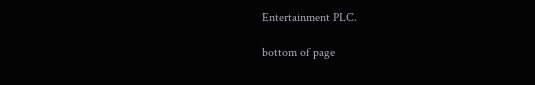Entertainment PLC.

bottom of page